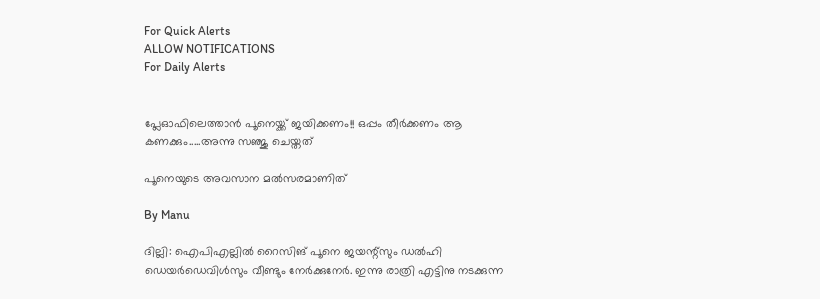For Quick Alerts
ALLOW NOTIFICATIONS
For Daily Alerts


പ്ലേഓഫിലെത്താന്‍ പൂനെയ്ക്ക് ജയിക്കണം!! ഒപ്പം തീര്‍ക്കണം ആ കണക്കും.....അന്നു സഞ്ജു ചെയ്തത്

പൂനെയുടെ അവസാന മല്‍സരമാണിത്

By Manu

ദില്ലി: ഐപിഎല്ലില്‍ റൈസിങ് പൂനെ ജയന്റ്‌സും ഡല്‍ഹി ഡെയര്‍ഡെവിള്‍സും വീണ്ടും നേര്‍ക്കുനേര്‍. ഇന്നു രാത്രി എട്ടിനു നടക്കുന്ന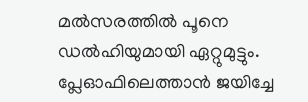മല്‍സരത്തില്‍ പൂനെ ഡല്‍ഹിയുമായി ഏറ്റുമുട്ടും. പ്ലേഓഫിലെത്താന്‍ ജയിച്ചേ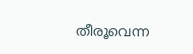തീരൂവെന്ന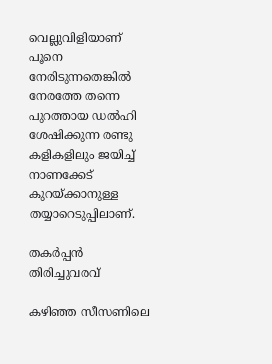വെല്ലുവിളിയാണ് പൂനെ നേരിടുന്നതെങ്കില്‍ നേരത്തേ തന്നെ പുറത്തായ ഡല്‍ഹി ശേഷിക്കുന്ന രണ്ടു കളികളിലും ജയിച്ച് നാണക്കേട് കുറയ്ക്കാനുള്ള തയ്യാറെടുപ്പിലാണ്.

തകര്‍പ്പന്‍ തിരിച്ചുവരവ്

കഴിഞ്ഞ സീസണിലെ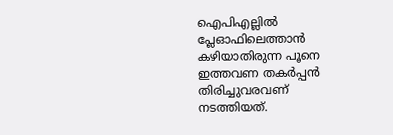ഐപിഎല്ലില്‍ പ്ലേഓഫിലെത്താന്‍ കഴിയാതിരുന്ന പൂനെ ഇത്തവണ തകര്‍പ്പന്‍ തിരിച്ചുവരവണ് നടത്തിയത്.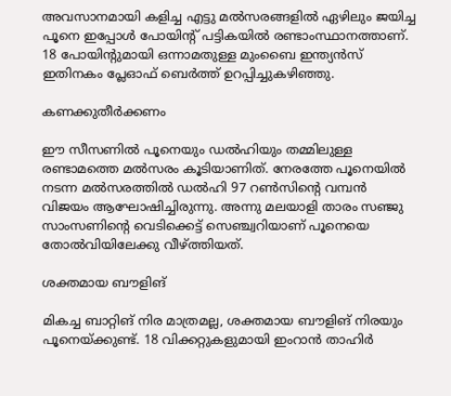അവസാനമായി കളിച്ച എട്ടു മല്‍സരങ്ങളില്‍ ഏഴിലും ജയിച്ച പൂനെ ഇപ്പോള്‍ പോയിന്റ് പട്ടികയില്‍ രണ്ടാംസ്ഥാനത്താണ്. 18 പോയിന്റുമായി ഒന്നാമതുള്ള മുംബൈ ഇന്ത്യന്‍സ് ഇതിനകം പ്ലേഓഫ് ബെര്‍ത്ത് ഉറപ്പിച്ചുകഴിഞ്ഞു.

കണക്കുതീര്‍ക്കണം

ഈ സീസണില്‍ പൂനെയും ഡല്‍ഹിയും തമ്മിലുള്ള രണ്ടാമത്തെ മല്‍സരം കൂടിയാണിത്. നേരത്തേ പൂനെയില്‍ നടന്ന മല്‍സരത്തില്‍ ഡല്‍ഹി 97 റണ്‍സിന്റെ വമ്പന്‍ വിജയം ആഘോഷിച്ചിരുന്നു. അന്നു മലയാളി താരം സഞ്ജു സാംസണിന്റെ വെടിക്കെട്ട് സെഞ്ച്വറിയാണ് പൂനെയെ തോല്‍വിയിലേക്കു വീഴ്ത്തിയത്.

ശക്തമായ ബൗളിങ്

മികച്ച ബാറ്റിങ് നിര മാത്രമല്ല, ശക്തമായ ബൗളിങ് നിരയും പൂനെയ്ക്കുണ്ട്. 18 വിക്കറ്റുകളുമായി ഇംറാന്‍ താഹിര്‍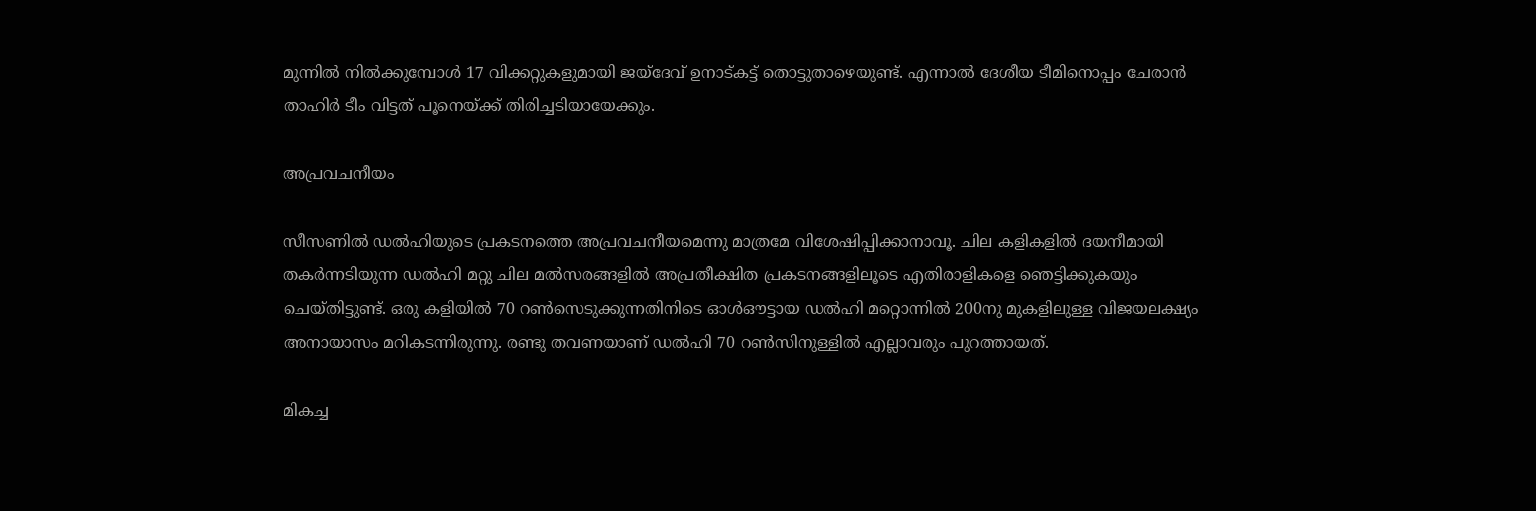മുന്നില്‍ നില്‍ക്കുമ്പോള്‍ 17 വിക്കറ്റുകളുമായി ജയ്‌ദേവ് ഉനാട്കട്ട് തൊട്ടുതാഴെയുണ്ട്. എന്നാല്‍ ദേശീയ ടീമിനൊപ്പം ചേരാന്‍ താഹിര്‍ ടീം വിട്ടത് പൂനെയ്ക്ക് തിരിച്ചടിയായേക്കും.

അപ്രവചനീയം

സീസണില്‍ ഡല്‍ഹിയുടെ പ്രകടനത്തെ അപ്രവചനീയമെന്നു മാത്രമേ വിശേഷിപ്പിക്കാനാവൂ. ചില കളികളില്‍ ദയനീമായി തകര്‍ന്നടിയുന്ന ഡല്‍ഹി മറ്റു ചില മല്‍സരങ്ങളില്‍ അപ്രതീക്ഷിത പ്രകടനങ്ങളിലൂടെ എതിരാളികളെ ഞെട്ടിക്കുകയും ചെയ്തിട്ടുണ്ട്. ഒരു കളിയില്‍ 70 റണ്‍സെടുക്കുന്നതിനിടെ ഓള്‍ഔട്ടായ ഡല്‍ഹി മറ്റൊന്നില്‍ 200നു മുകളിലുള്ള വിജയലക്ഷ്യം അനായാസം മറികടന്നിരുന്നു. രണ്ടു തവണയാണ് ഡല്‍ഹി 70 റണ്‍സിനുള്ളില്‍ എല്ലാവരും പുറത്തായത്.

മികച്ച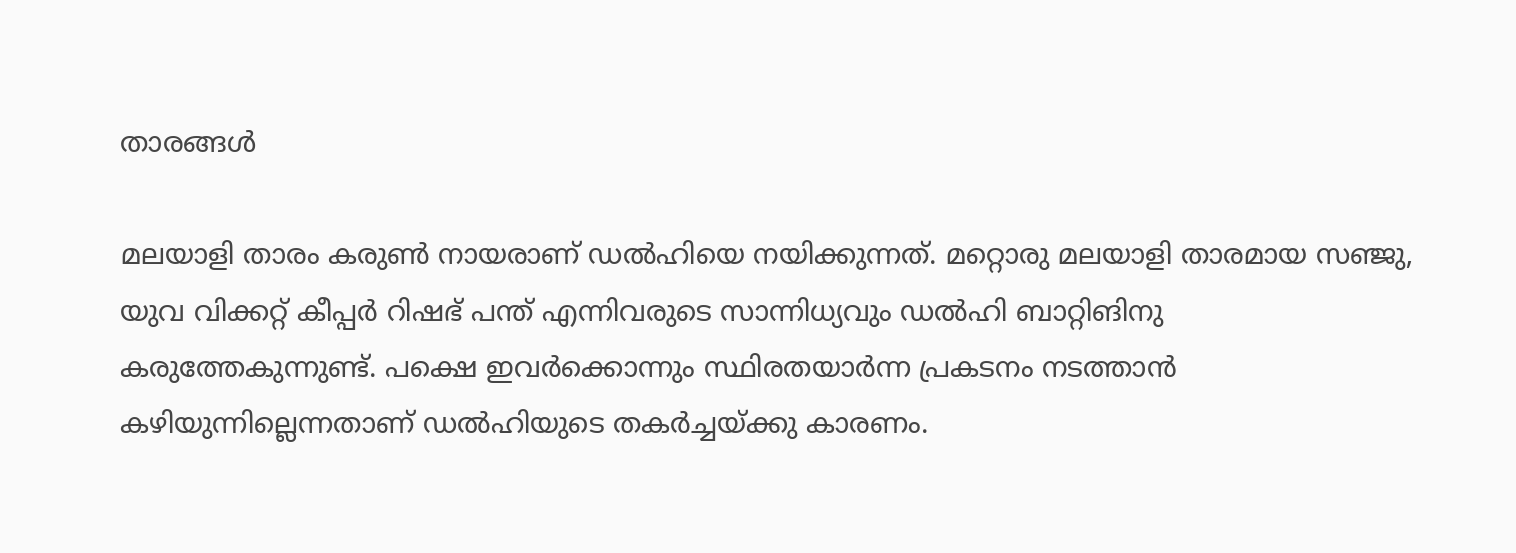താരങ്ങള്‍

മലയാളി താരം കരുണ്‍ നായരാണ് ഡല്‍ഹിയെ നയിക്കുന്നത്. മറ്റൊരു മലയാളി താരമായ സഞ്ജു, യുവ വിക്കറ്റ് കീപ്പര്‍ റിഷഭ് പന്ത് എന്നിവരുടെ സാന്നിധ്യവും ഡല്‍ഹി ബാറ്റിങിനു കരുത്തേകുന്നുണ്ട്. പക്ഷെ ഇവര്‍ക്കൊന്നും സ്ഥിരതയാര്‍ന്ന പ്രകടനം നടത്താന്‍ കഴിയുന്നില്ലെന്നതാണ് ഡല്‍ഹിയുടെ തകര്‍ച്ചയ്ക്കു കാരണം.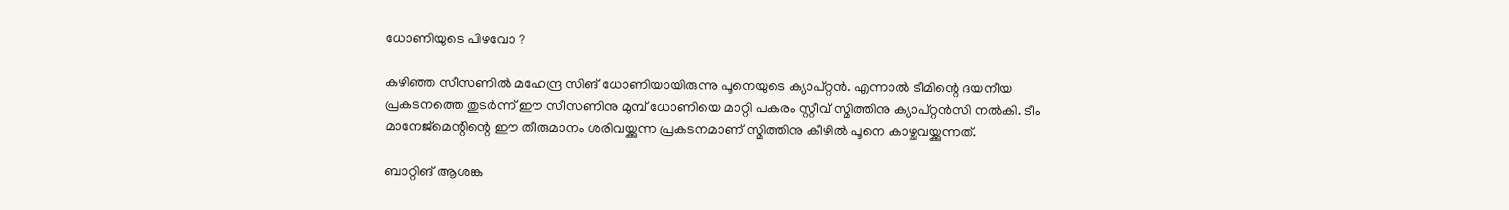ധോണിയുടെ പിഴവോ ?

കഴിഞ്ഞ സീസണില്‍ മഹേന്ദ്ര സിങ് ധോണിയായിരുന്നു പൂനെയുടെ ക്യാപ്റ്റന്‍. എന്നാല്‍ ടീമിന്റെ ദയനീയ പ്രകടനത്തെ തുടര്‍ന്ന് ഈ സീസണിനു മുമ്പ് ധോണിയെ മാറ്റി പകരം സ്റ്റീവ് സ്മിത്തിനു ക്യാപ്റ്റന്‍സി നല്‍കി. ടീം മാനേജ്‌മെന്റിന്റെ ഈ തീരുമാനം ശരിവയ്ക്കുന്ന പ്രകടനമാണ് സ്മിത്തിനു കീഴില്‍ പൂനെ കാഴ്ചവയ്ക്കുന്നത്.

ബാറ്റിങ് ആശങ്ക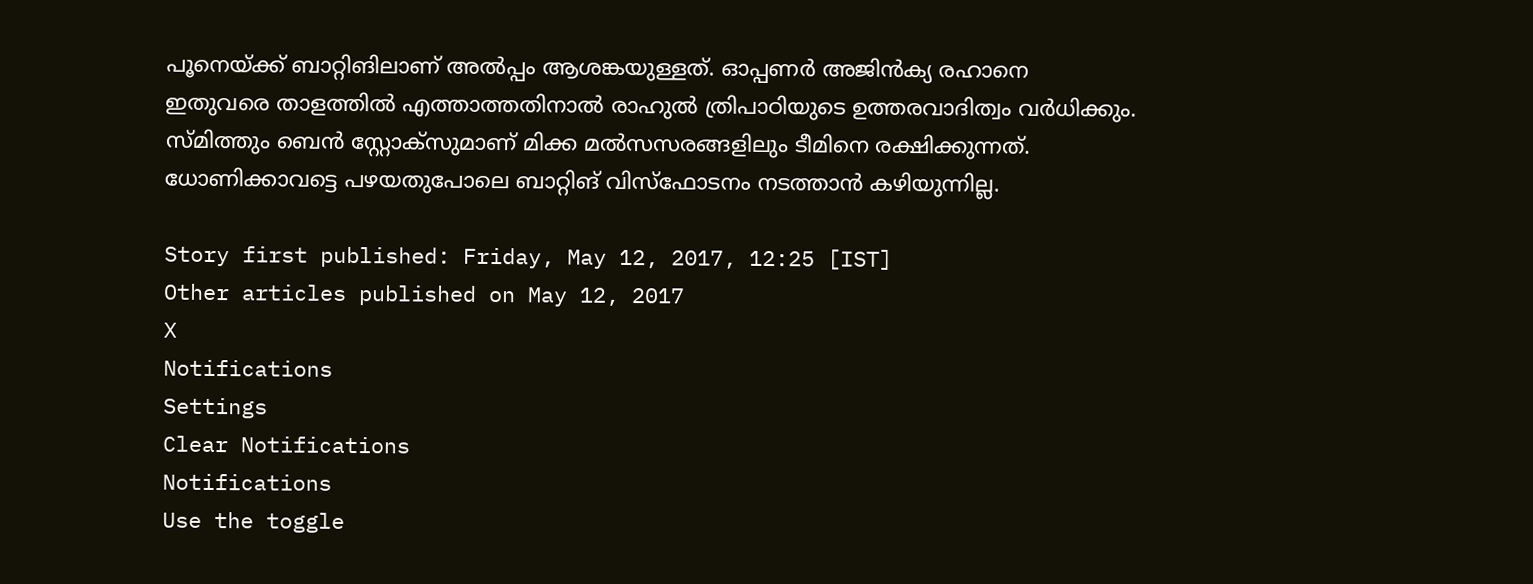പൂനെയ്ക്ക് ബാറ്റിങിലാണ് അല്‍പ്പം ആശങ്കയുള്ളത്. ഓപ്പണര്‍ അജിന്‍ക്യ രഹാനെ ഇതുവരെ താളത്തില്‍ എത്താത്തതിനാല്‍ രാഹുല്‍ ത്രിപാഠിയുടെ ഉത്തരവാദിത്വം വര്‍ധിക്കും. സ്മിത്തും ബെന്‍ സ്റ്റോക്‌സുമാണ് മിക്ക മല്‍സസരങ്ങളിലും ടീമിനെ രക്ഷിക്കുന്നത്. ധോണിക്കാവട്ടെ പഴയതുപോലെ ബാറ്റിങ് വിസ്‌ഫോടനം നടത്താന്‍ കഴിയുന്നില്ല.

Story first published: Friday, May 12, 2017, 12:25 [IST]
Other articles published on May 12, 2017
X
Notifications
Settings
Clear Notifications
Notifications
Use the toggle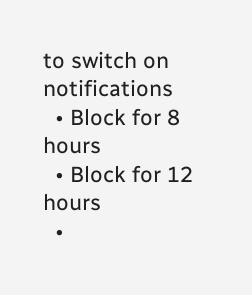to switch on notifications
  • Block for 8 hours
  • Block for 12 hours
  •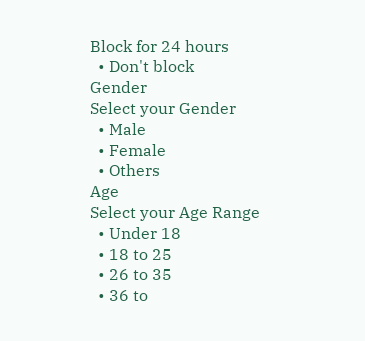Block for 24 hours
  • Don't block
Gender
Select your Gender
  • Male
  • Female
  • Others
Age
Select your Age Range
  • Under 18
  • 18 to 25
  • 26 to 35
  • 36 to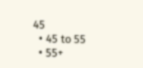45
  • 45 to 55
  • 55+